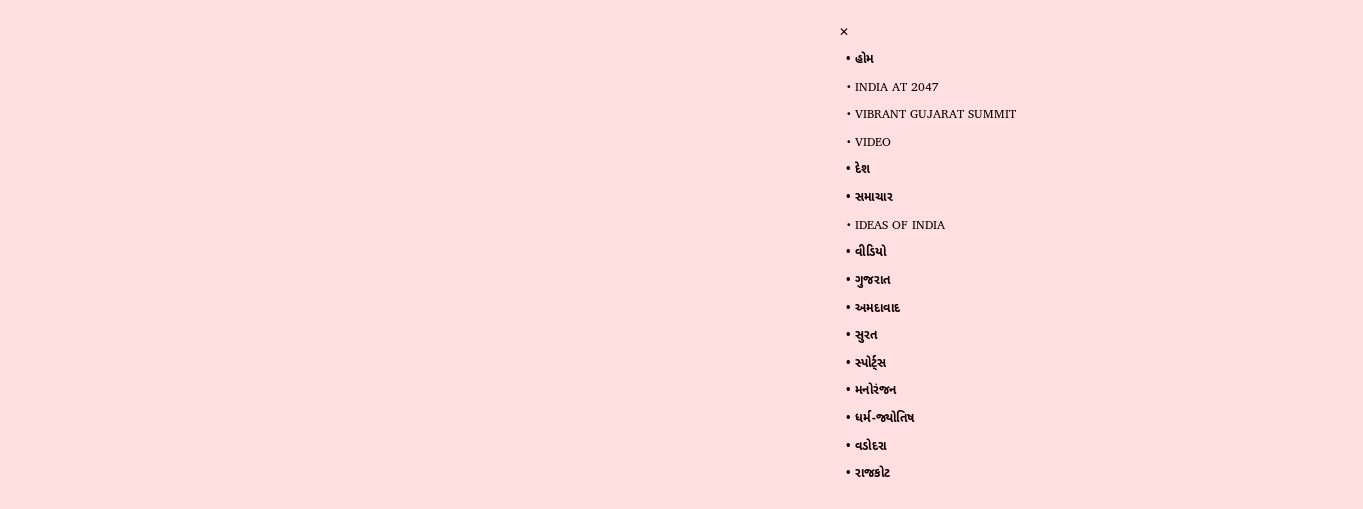✕
  • હોમ
  • INDIA AT 2047
  • VIBRANT GUJARAT SUMMIT
  • VIDEO
  • દેશ
  • સમાચાર
  • IDEAS OF INDIA
  • વીડિયો
  • ગુજરાત
  • અમદાવાદ
  • સુરત
  • સ્પોર્ટ્સ
  • મનોરંજન
  • ધર્મ-જ્યોતિષ
  • વડોદરા
  • રાજકોટ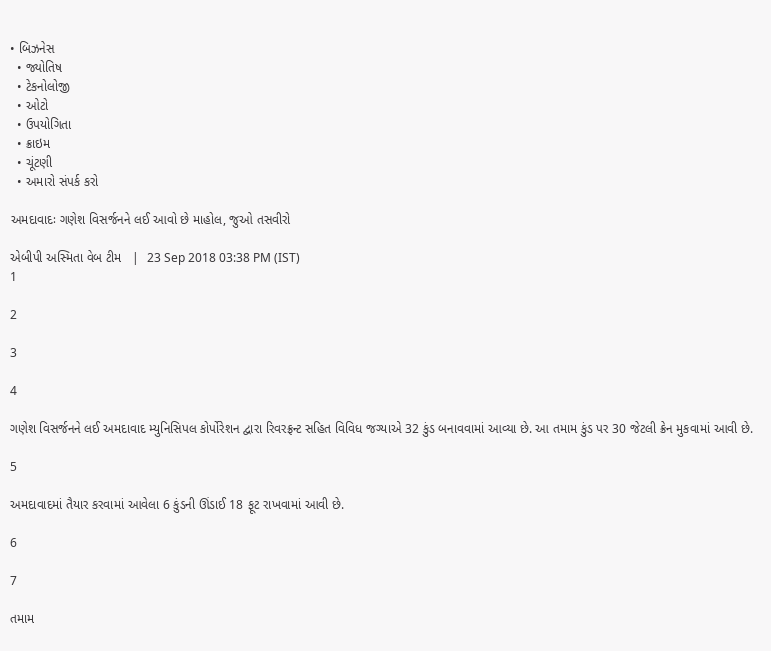• બિઝનેસ
  • જ્યોતિષ
  • ટેકનોલોજી
  • ઓટો
  • ઉપયોગિતા
  • ક્રાઇમ
  • ચૂંટણી
  • અમારો સંપર્ક કરો

અમદાવાદઃ ગણેશ વિસર્જનને લઈ આવો છે માહોલ, જુઓ તસવીરો

એબીપી અસ્મિતા વેબ ટીમ   |  23 Sep 2018 03:38 PM (IST)
1

2

3

4

ગણેશ વિસર્જનને લઈ અમદાવાદ મ્યુનિસિપલ કોર્પોરેશન દ્વારા રિવરફ્રન્ટ સહિત વિવિધ જગ્યાએ 32 કુંડ બનાવવામાં આવ્યા છે. આ તમામ કુંડ પર 30 જેટલી ક્રેન મુકવામાં આવી છે.

5

અમદાવાદમાં તૈયાર કરવામાં આવેલા 6 કુંડની ઊંડાઈ 18 ફૂટ રાખવામાં આવી છે.

6

7

તમામ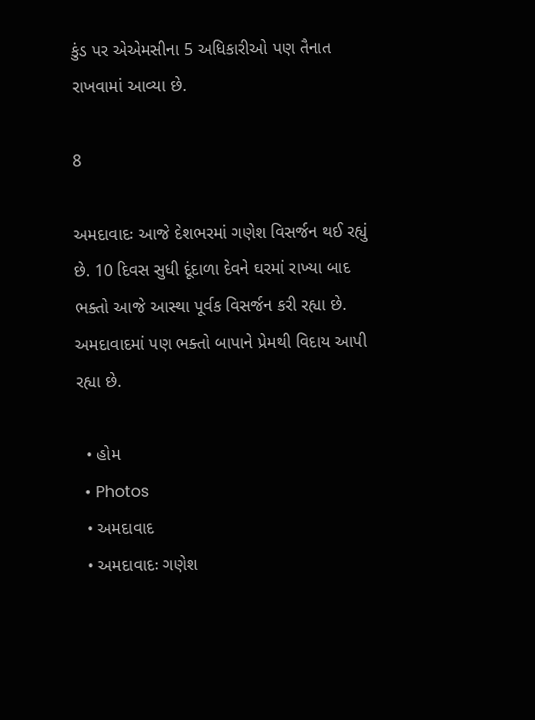કુંડ પર એએમસીના 5 અધિકારીઓ પણ તૈનાત રાખવામાં આવ્યા છે.

8

અમદાવાદઃ આજે દેશભરમાં ગણેશ વિસર્જન થઈ રહ્યું છે. 10 દિવસ સુધી દૂંદાળા દેવને ઘરમાં રાખ્યા બાદ ભક્તો આજે આસ્થા પૂર્વક વિસર્જન કરી રહ્યા છે. અમદાવાદમાં પણ ભક્તો બાપાને પ્રેમથી વિદાય આપી રહ્યા છે.

  • હોમ
  • Photos
  • અમદાવાદ
  • અમદાવાદઃ ગણેશ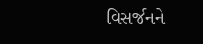વિસર્જનને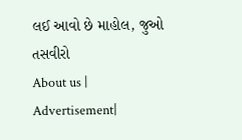લઈ આવો છે માહોલ, જુઓ તસવીરો
About us | Advertisement|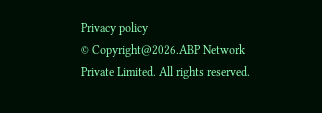Privacy policy
© Copyright@2026.ABP Network Private Limited. All rights reserved.